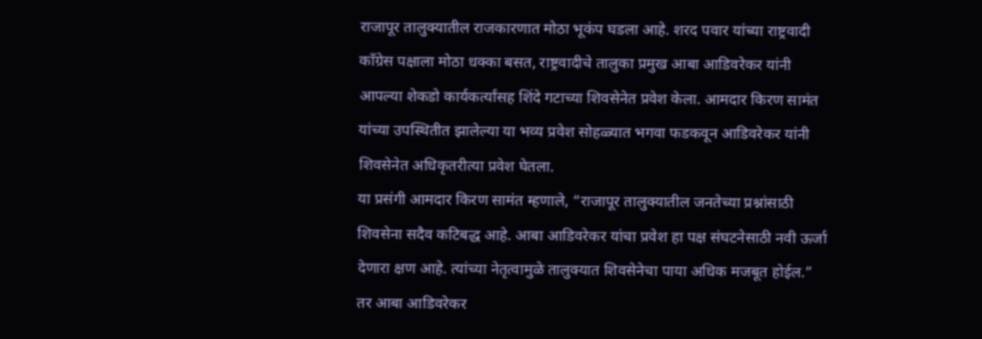राजापूर तालुक्यातील राजकारणात मोठा भूकंप घडला आहे. शरद पवार यांच्या राष्ट्रवादी काँग्रेस पक्षाला मोठा धक्का बसत, राष्ट्रवादीचे तालुका प्रमुख आबा आडिवरेकर यांनी आपल्या शेकडो कार्यकर्त्यांसह शिंदे गटाच्या शिवसेनेत प्रवेश केला. आमदार किरण सामंत यांच्या उपस्थितीत झालेल्या या भव्य प्रवेश सोहळ्यात भगवा फडकवून आडिवरेकर यांनी शिवसेनेत अधिकृतरीत्या प्रवेश घेतला.
या प्रसंगी आमदार किरण सामंत म्हणाले, “राजापूर तालुक्यातील जनतेच्या प्रश्नांसाठी शिवसेना सदैव कटिबद्ध आहे. आबा आडिवरेकर यांचा प्रवेश हा पक्ष संघटनेसाठी नवी ऊर्जा देणारा क्षण आहे. त्यांच्या नेतृत्वामुळे तालुक्यात शिवसेनेचा पाया अधिक मजबूत होईल.”
तर आबा आडिवरेकर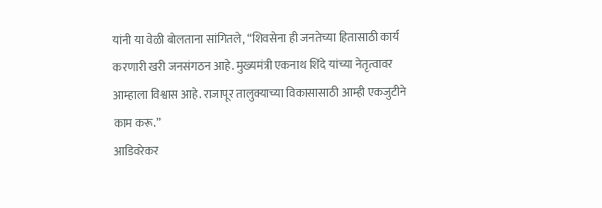यांनी या वेळी बोलताना सांगितले, “शिवसेना ही जनतेच्या हितासाठी कार्य करणारी खरी जनसंगठन आहे. मुख्यमंत्री एकनाथ शिंदे यांच्या नेतृत्वावर आम्हाला विश्वास आहे. राजापूर तालुक्याच्या विकासासाठी आम्ही एकजुटीने काम करू.”
आडिवरेकर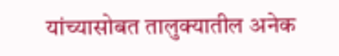यांच्यासोबत तालुक्यातील अनेक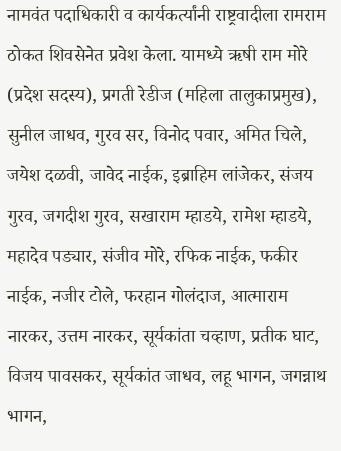नामवंत पदाधिकारी व कार्यकर्त्यांनी राष्ट्रवादीला रामराम ठोकत शिवसेनेत प्रवेश केला. यामध्ये ऋषी राम मोरे (प्रदेश सदस्य), प्रगती रेडीज (महिला तालुकाप्रमुख), सुनील जाधव, गुरव सर, विनोद पवार, अमित चिले, जयेश दळवी, जावेद नाईक, इब्राहिम लांजेकर, संजय गुरव, जगदीश गुरव, सखाराम म्हाडये, रामेश म्हाडये, महादेव पड्यार, संजीव मोरे, रफिक नाईक, फकीर नाईक, नजीर टोले, फरहान गोलंदाज, आत्माराम नारकर, उत्तम नारकर, सूर्यकांता चव्हाण, प्रतीक घाट, विजय पावसकर, सूर्यकांत जाधव, लहू भागन, जगन्नाथ भागन,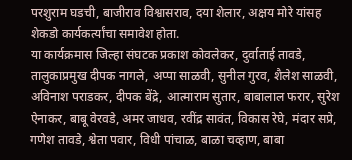परशुराम घडची, बाजीराव विश्वासराव, दया शेलार, अक्षय मोरे यांसह शेकडो कार्यकर्त्यांचा समावेश होता.
या कार्यक्रमास जिल्हा संघटक प्रकाश कोवलेकर, दुर्वाताई तावडे, तालुकाप्रमुख दीपक नागले, अप्पा साळवी, सुनील गुरव, शैलेश साळवी, अविनाश पराडकर, दीपक बेंद्रे, आत्माराम सुतार, बाबालाल फरार, सुरेश ऐनाकर, बाबू वेरवडे, अमर जाधव, रवींद्र सावंत, विकास रेघे, मंदार सप्रे, गणेश तावडे, श्वेता पवार, विधी पांचाळ, बाळा चव्हाण, बाबा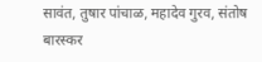सावंत, तुषार पांचाळ, महादेव गुरव, संतोष बारस्कर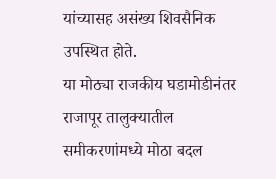यांच्यासह असंख्य शिवसैनिक उपस्थित होते.
या मोठ्या राजकीय घडामोडीनंतर राजापूर तालुक्यातील समीकरणांमध्ये मोठा बदल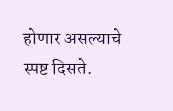होणार असल्याचे स्पष्ट दिसते.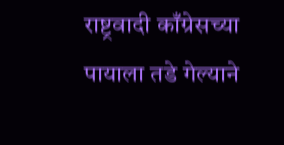राष्ट्रवादी काँग्रेसच्या पायाला तडे गेल्याने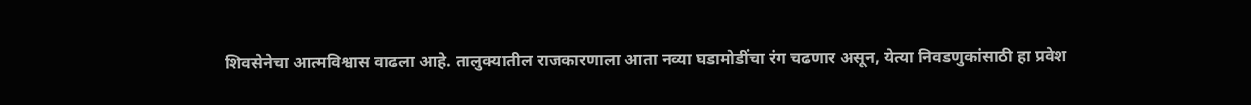शिवसेनेचा आत्मविश्वास वाढला आहे. तालुक्यातील राजकारणाला आता नव्या घडामोडींचा रंग चढणार असून, येत्या निवडणुकांसाठी हा प्रवेश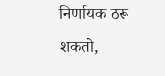निर्णायक ठरू शकतो,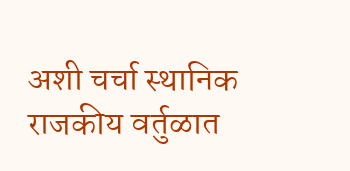अशी चर्चा स्थानिक राजकीय वर्तुळात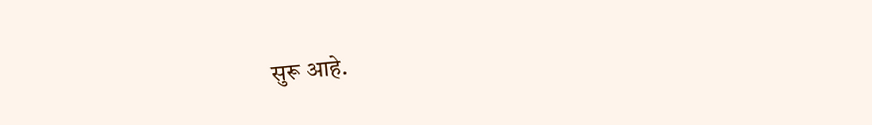सुरू आहे.